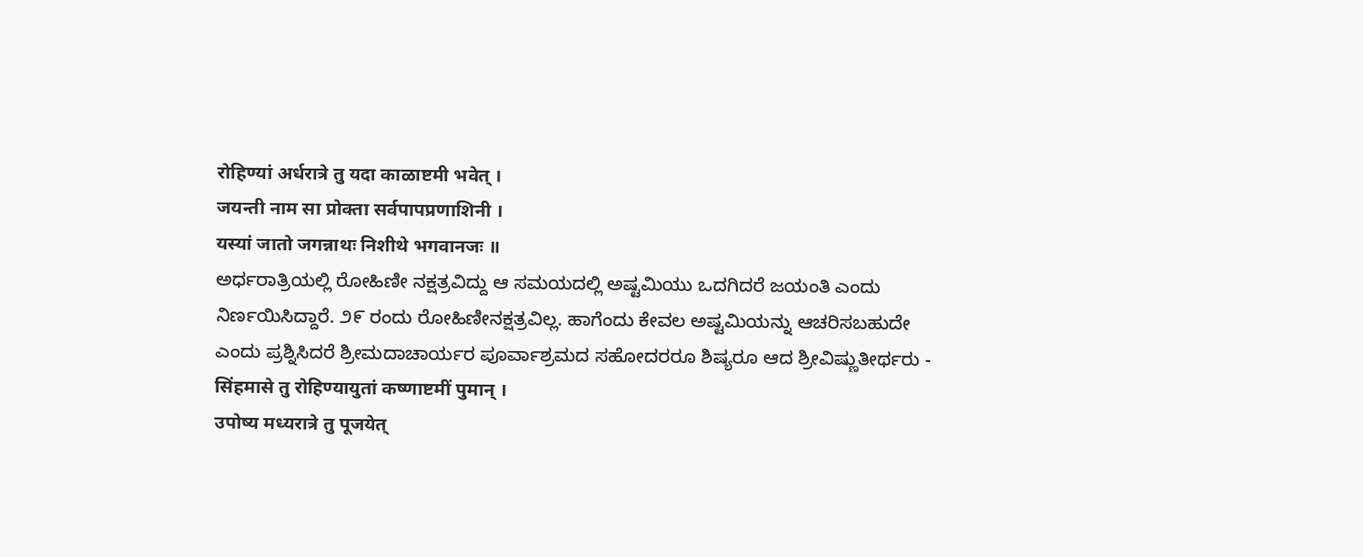रोहिण्यां अर्धरात्रे तु यदा काळाष्टमी भवेत् ।
जयन्ती नाम सा प्रोक्ता सर्वपापप्रणाशिनी ।
यस्यां जातो जगन्नाथः निशीथे भगवानजः ॥
ಅರ್ಧರಾತ್ರಿಯಲ್ಲಿ ರೋಹಿಣೀ ನಕ್ಷತ್ರವಿದ್ದು ಆ ಸಮಯದಲ್ಲಿ ಅಷ್ಟಮಿಯು ಒದಗಿದರೆ ಜಯಂತಿ ಎಂದು ನಿರ್ಣಯಿಸಿದ್ದಾರೆ. ೨೯ ರಂದು ರೋಹಿಣೀನಕ್ಷತ್ರವಿಲ್ಲ. ಹಾಗೆಂದು ಕೇವಲ ಅಷ್ಟಮಿಯನ್ನು ಆಚರಿಸಬಹುದೇ ಎಂದು ಪ್ರಶ್ನಿಸಿದರೆ ಶ್ರೀಮದಾಚಾರ್ಯರ ಪೂರ್ವಾಶ್ರಮದ ಸಹೋದರರೂ ಶಿಷ್ಯರೂ ಆದ ಶ್ರೀವಿಷ್ಣುತೀರ್ಥರು -
सिंहमासे तु रोहिण्यायुतां कष्णाष्टमीं पुमान् ।
उपोष्य मध्यरात्रे तु पूजयेत्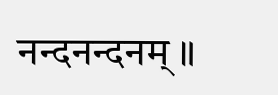नन्दनन्दनम् ॥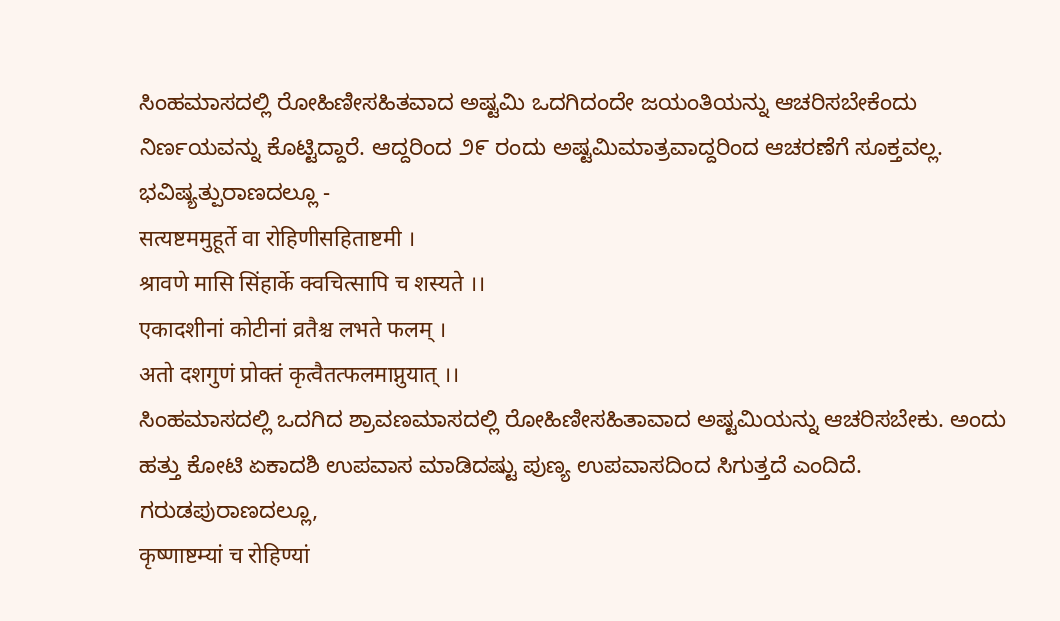ಸಿಂಹಮಾಸದಲ್ಲಿ ರೋಹಿಣೀಸಹಿತವಾದ ಅಷ್ಟಮಿ ಒದಗಿದಂದೇ ಜಯಂತಿಯನ್ನು ಆಚರಿಸಬೇಕೆಂದು ನಿರ್ಣಯವನ್ನು ಕೊಟ್ಟಿದ್ದಾರೆ. ಆದ್ದರಿಂದ ೨೯ ರಂದು ಅಷ್ಟಮಿಮಾತ್ರವಾದ್ದರಿಂದ ಆಚರಣೆಗೆ ಸೂಕ್ತವಲ್ಲ. ಭವಿಷ್ಯತ್ಪುರಾಣದಲ್ಲೂ -
सत्यष्टममुहूर्ते वा रोहिणीसहिताष्टमी ।
श्रावणे मासि सिंहार्के क्वचित्सापि च शस्यते ।।
एकादशीनां कोटीनां व्रतैश्च लभते फलम् ।
अतो दशगुणं प्रोक्तं कृत्वैतत्फलमाप्नुयात् ।।
ಸಿಂಹಮಾಸದಲ್ಲಿ ಒದಗಿದ ಶ್ರಾವಣಮಾಸದಲ್ಲಿ ರೋಹಿಣೀಸಹಿತಾವಾದ ಅಷ್ಟಮಿಯನ್ನು ಆಚರಿಸಬೇಕು. ಅಂದು ಹತ್ತು ಕೋಟಿ ಏಕಾದಶಿ ಉಪವಾಸ ಮಾಡಿದಷ್ಟು ಪುಣ್ಯ ಉಪವಾಸದಿಂದ ಸಿಗುತ್ತದೆ ಎಂದಿದೆ. ಗರುಡಪುರಾಣದಲ್ಲೂ,
कृष्णाष्टम्यां च रोहिण्यां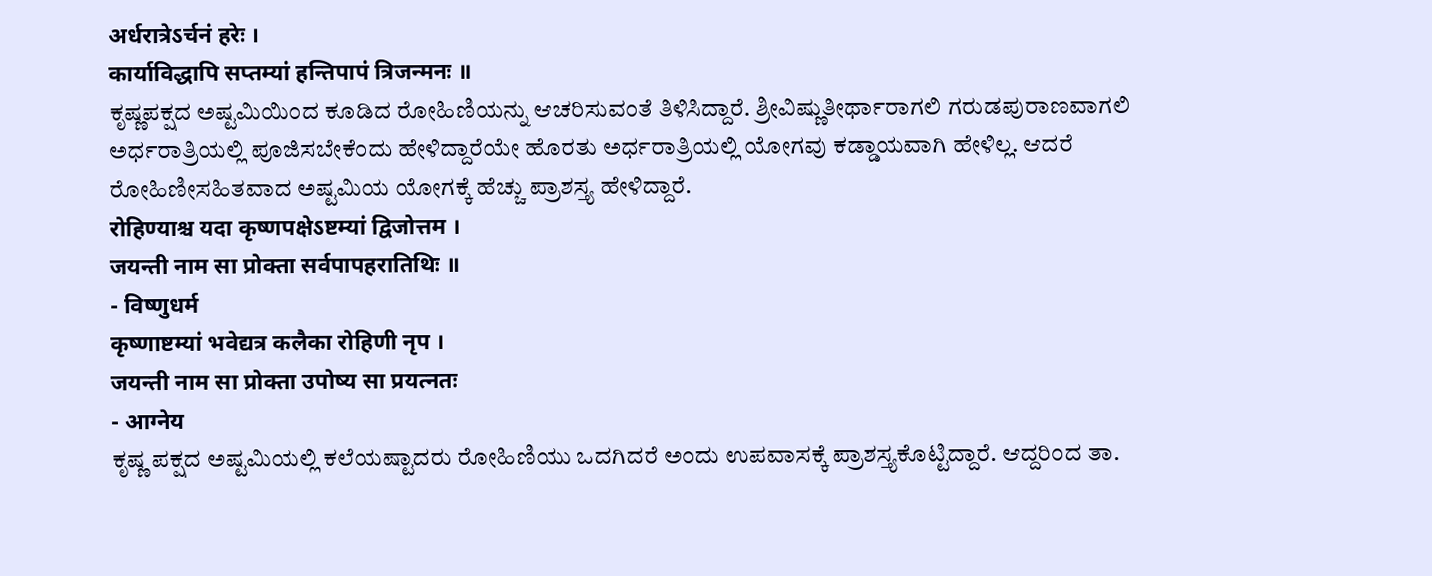अर्धरात्रेऽर्चनं हरेः ।
कार्याविद्धापि सप्तम्यां हन्तिपापं त्रिजन्मनः ॥
ಕೃಷ್ಣಪಕ್ಷದ ಅಷ್ಟಮಿಯಿಂದ ಕೂಡಿದ ರೋಹಿಣಿಯನ್ನು ಆಚರಿಸುವಂತೆ ತಿಳಿಸಿದ್ದಾರೆ. ಶ್ರೀವಿಷ್ಣುತೀರ್ಥಾರಾಗಲಿ ಗರುಡಪುರಾಣವಾಗಲಿ ಅರ್ಧರಾತ್ರಿಯಲ್ಲಿ ಪೂಜಿಸಬೇಕೆಂದು ಹೇಳಿದ್ದಾರೆಯೇ ಹೊರತು ಅರ್ಧರಾತ್ರಿಯಲ್ಲಿ ಯೋಗವು ಕಡ್ಡಾಯವಾಗಿ ಹೇಳಿಲ್ಲ. ಆದರೆ ರೋಹಿಣೀಸಹಿತವಾದ ಅಷ್ಟಮಿಯ ಯೋಗಕ್ಕೆ ಹೆಚ್ಚು ಪ್ರಾಶಸ್ತ್ಯ ಹೇಳಿದ್ದಾರೆ.
रोहिण्याश्च यदा कृष्णपक्षेऽष्टम्यां द्विजोत्तम ।
जयन्ती नाम सा प्रोक्ता सर्वपापहरातिथिः ॥
- विष्णुधर्म
कृष्णाष्टम्यां भवेद्यत्र कलैका रोहिणी नृप ।
जयन्ती नाम सा प्रोक्ता उपोष्य सा प्रयत्नतः
- आग्नेय
ಕೃಷ್ಣ ಪಕ್ಷದ ಅಷ್ಟಮಿಯಲ್ಲಿ ಕಲೆಯಷ್ಟಾದರು ರೋಹಿಣಿಯು ಒದಗಿದರೆ ಅಂದು ಉಪವಾಸಕ್ಕೆ ಪ್ರಾಶಸ್ತ್ಯಕೊಟ್ಟಿದ್ದಾರೆ. ಆದ್ದರಿಂದ ತಾ.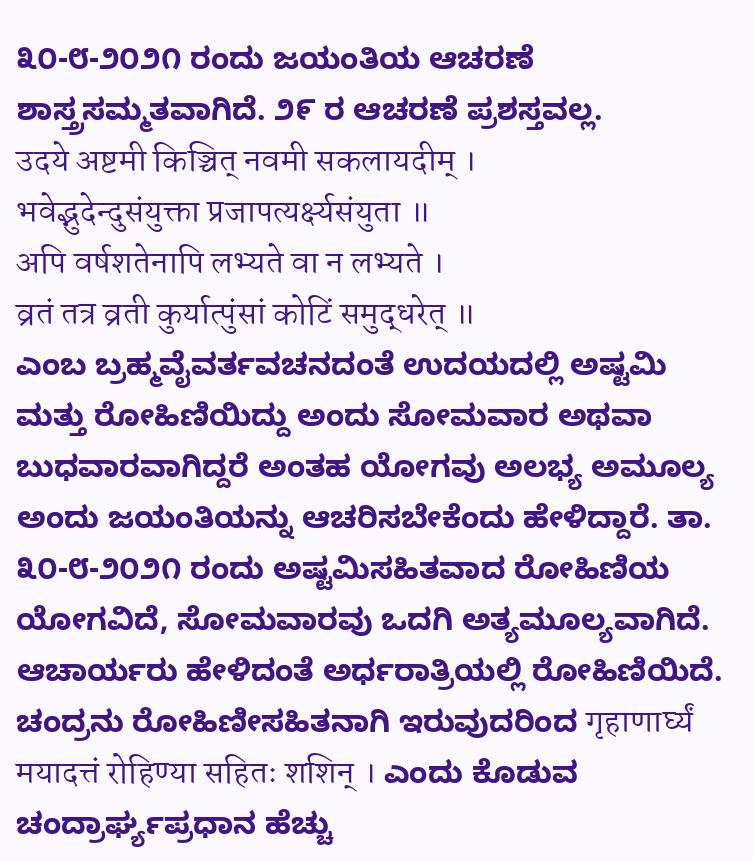೩೦-೮-೨೦೨೧ ರಂದು ಜಯಂತಿಯ ಆಚರಣೆ ಶಾಸ್ತ್ರಸಮ್ಮತವಾಗಿದೆ. ೨೯ ರ ಆಚರಣೆ ಪ್ರಶಸ್ತವಲ್ಲ.
उदये अष्टमी किञ्चित् नवमी सकलायदीम् ।
भवेद्भुदेन्दुसंयुक्ता प्रजापत्यर्क्ष्यसंयुता ॥
अपि वर्षशतेनापि लभ्यते वा न लभ्यते ।
व्रतं तत्र व्रती कुर्यात्पुंसां कोटिं समुद्धरेत् ॥
ಎಂಬ ಬ್ರಹ್ಮವೈವರ್ತವಚನದಂತೆ ಉದಯದಲ್ಲಿ ಅಷ್ಟಮಿ ಮತ್ತು ರೋಹಿಣಿಯಿದ್ದು ಅಂದು ಸೋಮವಾರ ಅಥವಾ ಬುಧವಾರವಾಗಿದ್ದರೆ ಅಂತಹ ಯೋಗವು ಅಲಭ್ಯ ಅಮೂಲ್ಯ ಅಂದು ಜಯಂತಿಯನ್ನು ಆಚರಿಸಬೇಕೆಂದು ಹೇಳಿದ್ದಾರೆ. ತಾ. ೩೦-೮-೨೦೨೧ ರಂದು ಅಷ್ಟಮಿಸಹಿತವಾದ ರೋಹಿಣಿಯ ಯೋಗವಿದೆ, ಸೋಮವಾರವು ಒದಗಿ ಅತ್ಯಮೂಲ್ಯವಾಗಿದೆ. ಆಚಾರ್ಯರು ಹೇಳಿದಂತೆ ಅರ್ಧರಾತ್ರಿಯಲ್ಲಿ ರೋಹಿಣಿಯಿದೆ. ಚಂದ್ರನು ರೋಹಿಣೀಸಹಿತನಾಗಿ ಇರುವುದರಿಂದ गृहाणार्घ्यं मयादत्तं रोहिण्या सहितः शशिन् । ಎಂದು ಕೊಡುವ ಚಂದ್ರಾರ್ಘ್ಯಪ್ರಧಾನ ಹೆಚ್ಚು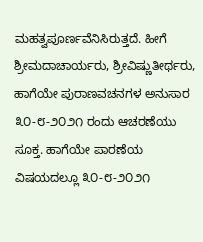ಮಹತ್ವಪೂರ್ಣವೆನಿಸಿರುತ್ತದೆ. ಹೀಗೆ ಶ್ರೀಮದಾಚಾರ್ಯರು, ಶ್ರೀವಿಷ್ಣುತೀರ್ಥರು, ಹಾಗೆಯೇ ಪುರಾಣವಚನಗಳ ಅನುಸಾರ ೩೦-೮-೨೦೨೧ ರಂದು ಆಚರಣೆಯು ಸೂಕ್ತ. ಹಾಗೆಯೇ ಪಾರಣೆಯ ವಿಷಯದಲ್ಲೂ ೩೦-೮-೨೦೨೧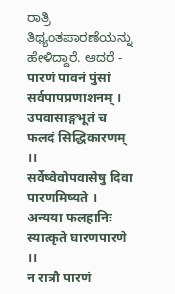ರಾತ್ರಿ ತಿಥ್ಯಂತಪಾರಣೆಯನ್ನು ಹೇಳಿದ್ದಾರೆ. ಆದರೆ -
पारणं पावनं पुंसां सर्वपापप्रणाशनम् ।
उपवासाङ्गभूतं च फलदं सिद्धिकारणम् ।।
सर्वेष्वेवोपवासेषु दिवा पारणमिष्यते ।
अन्यया फलहानिः स्यात्कृते घारणपारणे ।।
न रात्रौ पारणं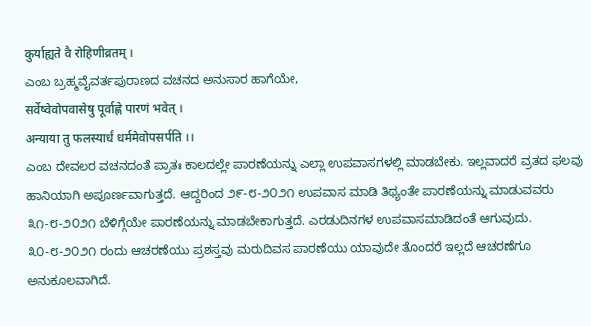कुर्याह्यते वै रोहिणीव्रतम् ।
ಎಂಬ ಬ್ರಹ್ಮವೈವರ್ತಪುರಾಣದ ವಚನದ ಅನುಸಾರ ಹಾಗೆಯೇ,
सर्वेष्वेवोपवासेषु पूर्वाह्णे पारणं भवेत् ।
अन्याया तु फलस्यार्धं धर्ममेवोपसर्पति ।।
ಎಂಬ ದೇವಲರ ವಚನದಂತೆ ಪ್ರಾತಃ ಕಾಲದಲ್ಲೇ ಪಾರಣೆಯನ್ನು ಎಲ್ಲಾ ಉಪವಾಸಗಳಲ್ಲಿ ಮಾಡಬೇಕು. ಇಲ್ಲವಾದರೆ ವ್ರತದ ಫಲವು ಹಾನಿಯಾಗಿ ಅಪೂರ್ಣವಾಗುತ್ತದೆ. ಆದ್ದರಿಂದ ೨೯-೮-೨೦೨೧ ಉಪವಾಸ ಮಾಡಿ ತಿಥ್ಯಂತೇ ಪಾರಣೆಯನ್ನು ಮಾಡುವವರು ೩೧-೮-೨೦೨೧ ಬೆಳಿಗ್ಗೆಯೇ ಪಾರಣೆಯನ್ನು ಮಾಡಬೇಕಾಗುತ್ತದೆ. ಎರಡುದಿನಗಳ ಉಪವಾಸಮಾಡಿದಂತೆ ಆಗುವುದು. ೩೦-೮-೨೦೨೧ ರಂದು ಆಚರಣೆಯು ಪ್ರಶಸ್ತವು ಮರುದಿವಸ ಪಾರಣೆಯು ಯಾವುದೇ ತೊಂದರೆ ಇಲ್ಲದೆ ಆಚರಣೆಗೂ ಅನುಕೂಲವಾಗಿದೆ.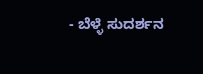- ಬೆಳ್ಳೆ ಸುದರ್ಶನ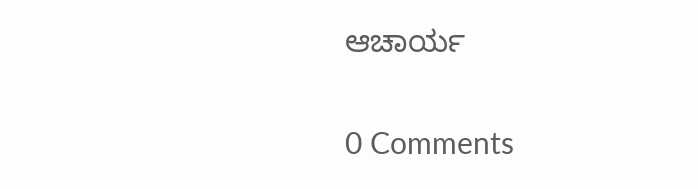ಆಚಾರ್ಯ

0 Comments